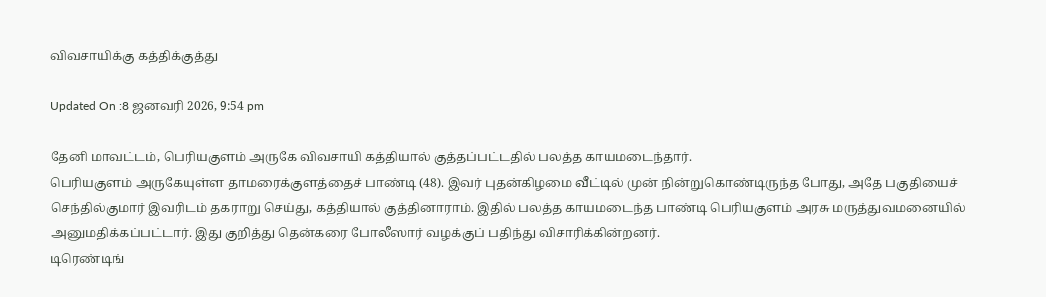விவசாயிக்கு கத்திக்குத்து

Updated On :8 ஜனவரி 2026, 9:54 pm

தேனி மாவட்டம், பெரியகுளம் அருகே விவசாயி கத்தியால் குத்தப்பட்டதில் பலத்த காயமடைந்தார்.
பெரியகுளம் அருகேயுள்ள தாமரைக்குளத்தைச் பாண்டி (48). இவர் புதன்கிழமை வீட்டில் முன் நின்றுகொண்டிருந்த போது, அதே பகுதியைச் செந்தில்குமார் இவரிடம் தகராறு செய்து, கத்தியால் குத்தினாராம். இதில் பலத்த காயமடைந்த பாண்டி பெரியகுளம் அரசு மருத்துவமனையில் அனுமதிக்கப்பட்டார். இது குறித்து தென்கரை போலீஸார் வழக்குப் பதிந்து விசாரிக்கின்றனர்.
டிரெண்டிங்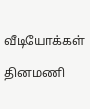வீடியோக்கள்

தினமணி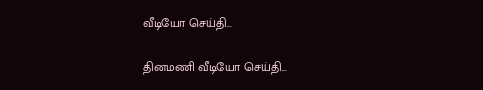வீடியோ செய்தி...

தினமணி வீடியோ செய்தி...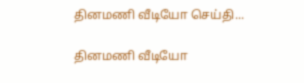தினமணி வீடியோ செய்தி...

தினமணி வீடியோ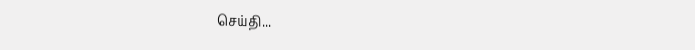செய்தி...